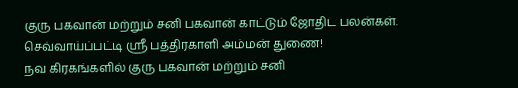குரு பகவான் மற்றும் சனி பகவான் காட்டும் ஜோதிட பலன்கள்.
செவ்வாய்ப்பட்டி ஸ்ரீ பத்திரகாளி அம்மன் துணை!
நவ கிரகங்களில் குரு பகவான் மற்றும் சனி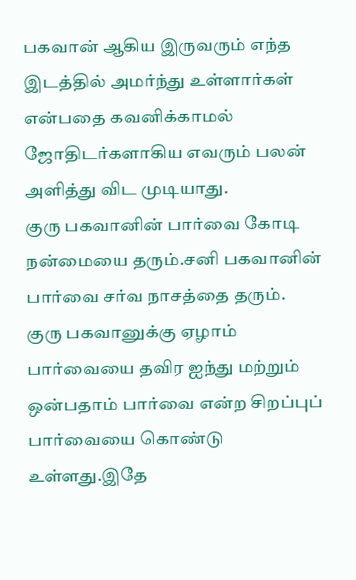பகவான் ஆகிய இருவரும் எந்த இடத்தில் அமர்ந்து உள்ளார்கள் என்பதை கவனிக்காமல் ஜோதிடர்களாகிய எவரும் பலன் அளித்து விட முடியாது.
குரு பகவானின் பார்வை கோடி நன்மையை தரும்.சனி பகவானின் பார்வை சர்வ நாசத்தை தரும்.
குரு பகவானுக்கு ஏழாம் பார்வையை தவிர ஐந்து மற்றும் ஒன்பதாம் பார்வை என்ற சிறப்புப் பார்வையை கொண்டு உள்ளது.இதே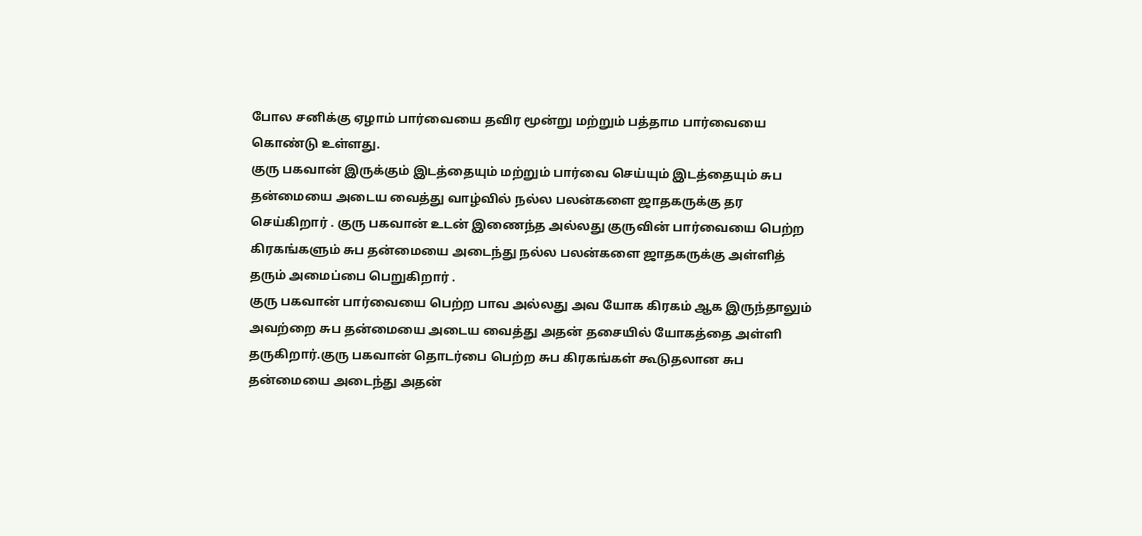போல சனிக்கு ஏழாம் பார்வையை தவிர மூன்று மற்றும் பத்தாம பார்வையை கொண்டு உள்ளது.
குரு பகவான் இருக்கும் இடத்தையும் மற்றும் பார்வை செய்யும் இடத்தையும் சுப தன்மையை அடைய வைத்து வாழ்வில் நல்ல பலன்களை ஜாதகருக்கு தர செய்கிறார் . குரு பகவான் உடன் இணைந்த அல்லது குருவின் பார்வையை பெற்ற கிரகங்களும் சுப தன்மையை அடைந்து நல்ல பலன்களை ஜாதகருக்கு அள்ளித் தரும் அமைப்பை பெறுகிறார் .
குரு பகவான் பார்வையை பெற்ற பாவ அல்லது அவ யோக கிரகம் ஆக இருந்தாலும் அவற்றை சுப தன்மையை அடைய வைத்து அதன் தசையில் யோகத்தை அள்ளி தருகிறார்.குரு பகவான் தொடர்பை பெற்ற சுப கிரகங்கள் கூடுதலான சுப தன்மையை அடைந்து அதன்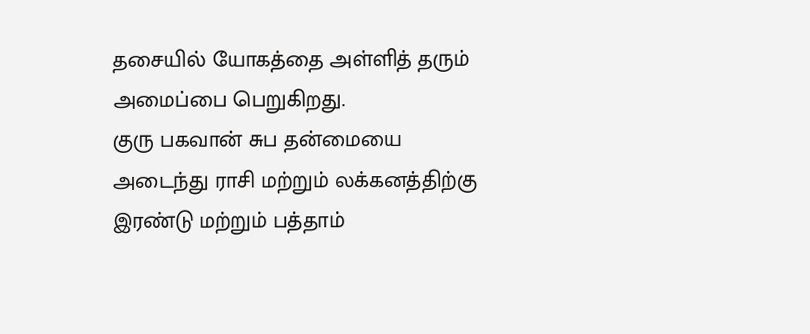தசையில் யோகத்தை அள்ளித் தரும் அமைப்பை பெறுகிறது.
குரு பகவான் சுப தன்மையை அடைந்து ராசி மற்றும் லக்கனத்திற்கு இரண்டு மற்றும் பத்தாம்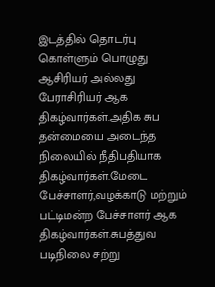இடத்தில் தொடர்பு கொள்ளும் பொழுது ஆசிரியர் அல்லது பேராசிரியர் ஆக திகழ்வார்கள்.அதிக சுப தன்மையை அடைந்த நிலையில் நீதிபதியாக திகழ்வார்கள்.மேடை பேச்சாளர்,வழக்காடு மற்றும் பட்டிமன்ற பேச்சாளர் ஆக திகழ்வார்கள்.சுபத்துவ படிநிலை சற்று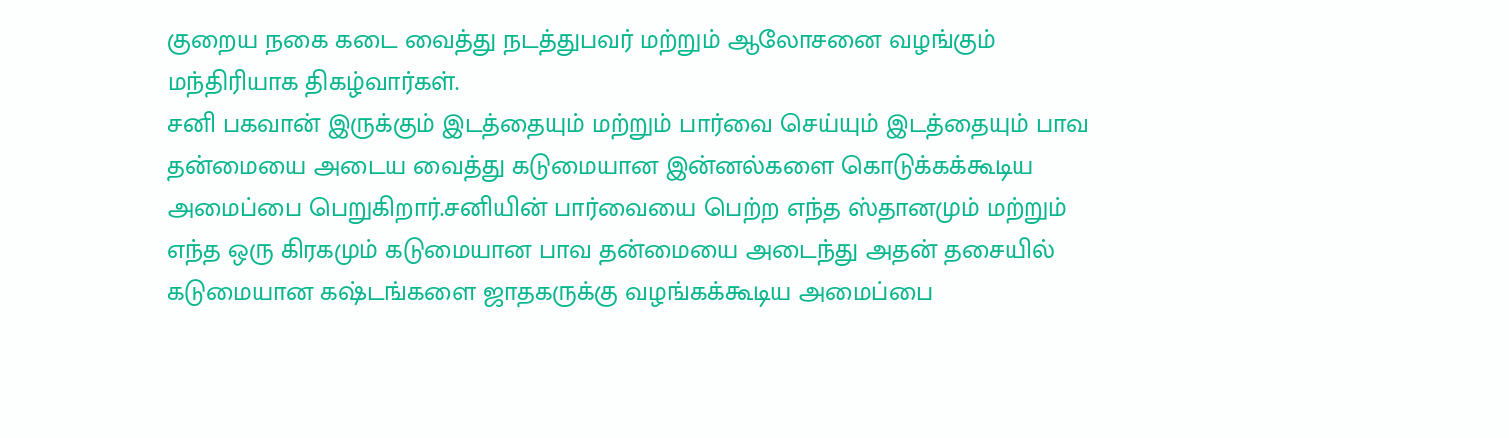குறைய நகை கடை வைத்து நடத்துபவர் மற்றும் ஆலோசனை வழங்கும் மந்திரியாக திகழ்வார்கள்.
சனி பகவான் இருக்கும் இடத்தையும் மற்றும் பார்வை செய்யும் இடத்தையும் பாவ தன்மையை அடைய வைத்து கடுமையான இன்னல்களை கொடுக்கக்கூடிய அமைப்பை பெறுகிறார்.சனியின் பார்வையை பெற்ற எந்த ஸ்தானமும் மற்றும் எந்த ஒரு கிரகமும் கடுமையான பாவ தன்மையை அடைந்து அதன் தசையில் கடுமையான கஷ்டங்களை ஜாதகருக்கு வழங்கக்கூடிய அமைப்பை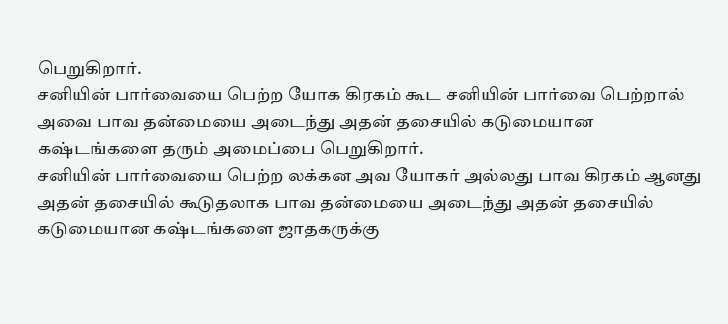பெறுகிறார்.
சனியின் பார்வையை பெற்ற யோக கிரகம் கூட சனியின் பார்வை பெற்றால் அவை பாவ தன்மையை அடைந்து அதன் தசையில் கடுமையான கஷ்டங்களை தரும் அமைப்பை பெறுகிறார்.
சனியின் பார்வையை பெற்ற லக்கன அவ யோகர் அல்லது பாவ கிரகம் ஆனது அதன் தசையில் கூடுதலாக பாவ தன்மையை அடைந்து அதன் தசையில் கடுமையான கஷ்டங்களை ஜாதகருக்கு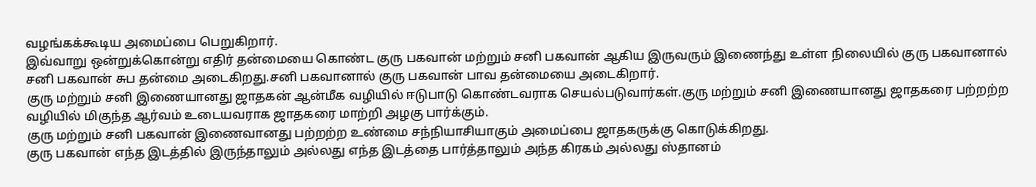வழங்கக்கூடிய அமைப்பை பெறுகிறார்.
இவ்வாறு ஒன்றுக்கொன்று எதிர் தன்மையை கொண்ட குரு பகவான் மற்றும் சனி பகவான் ஆகிய இருவரும் இணைந்து உள்ள நிலையில் குரு பகவானால் சனி பகவான் சுப தன்மை அடைகிறது.சனி பகவானால் குரு பகவான் பாவ தன்மையை அடைகிறார்.
குரு மற்றும் சனி இணையானது ஜாதகன் ஆன்மீக வழியில் ஈடுபாடு கொண்டவராக செயல்படுவார்கள்.குரு மற்றும் சனி இணையானது ஜாதகரை பற்றற்ற வழியில் மிகுந்த ஆர்வம் உடையவராக ஜாதகரை மாற்றி அழகு பார்க்கும்.
குரு மற்றும் சனி பகவான் இணைவானது பற்றற்ற உண்மை சந்நியாசியாகும் அமைப்பை ஜாதகருக்கு கொடுக்கிறது.
குரு பகவான் எந்த இடத்தில் இருந்தாலும் அல்லது எந்த இடத்தை பார்த்தாலும் அந்த கிரகம் அல்லது ஸ்தானம்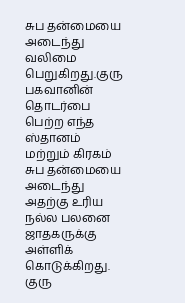சுப தன்மையை அடைந்து வலிமை பெறுகிறது.குரு பகவானின் தொடர்பை பெற்ற எந்த ஸ்தானம் மற்றும் கிரகம் சுப தன்மையை அடைந்து அதற்கு உரிய நல்ல பலனை ஜாதகருக்கு அள்ளிக் கொடுக்கிறது.
குரு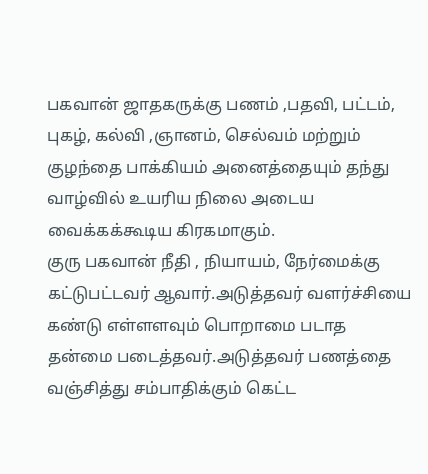பகவான் ஜாதகருக்கு பணம் ,பதவி, பட்டம், புகழ், கல்வி ,ஞானம், செல்வம் மற்றும் குழந்தை பாக்கியம் அனைத்தையும் தந்து வாழ்வில் உயரிய நிலை அடைய வைக்கக்கூடிய கிரகமாகும்.
குரு பகவான் நீதி , நியாயம், நேர்மைக்கு கட்டுபட்டவர் ஆவார்.அடுத்தவர் வளர்ச்சியை கண்டு எள்ளளவும் பொறாமை படாத தன்மை படைத்தவர்.அடுத்தவர் பணத்தை வஞ்சித்து சம்பாதிக்கும் கெட்ட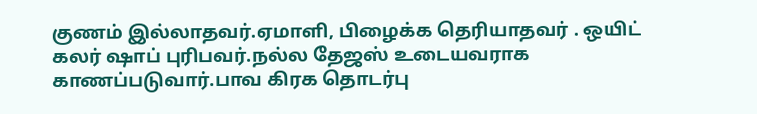குணம் இல்லாதவர்.ஏமாளி, பிழைக்க தெரியாதவர் . ஒயிட் கலர் ஷாப் புரிபவர்.நல்ல தேஜஸ் உடையவராக காணப்படுவார்.பாவ கிரக தொடர்பு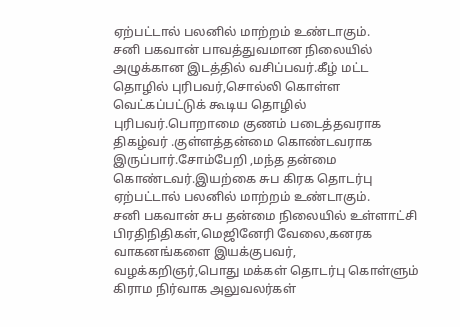ஏற்பட்டால் பலனில் மாற்றம் உண்டாகும்.
சனி பகவான் பாவத்துவமான நிலையில் அழுக்கான இடத்தில் வசிப்பவர்.கீழ் மட்ட தொழில் புரிபவர்,சொல்லி கொள்ள வெட்கப்பட்டுக் கூடிய தொழில் புரிபவர்.பொறாமை குணம் படைத்தவராக திகழ்வர் .குள்ளத்தன்மை கொண்டவராக இருப்பார்.சோம்பேறி ,மந்த தன்மை கொண்டவர்.இயற்கை சுப கிரக தொடர்பு ஏற்பட்டால் பலனில் மாற்றம் உண்டாகும்.
சனி பகவான் சுப தன்மை நிலையில் உள்ளாட்சி பிரதிநிதிகள்,மெஜினேரி வேலை,கனரக வாகனங்களை இயக்குபவர், வழக்கறிஞர்,பொது மக்கள் தொடர்பு கொள்ளும் கிராம நிர்வாக அலுவலர்கள்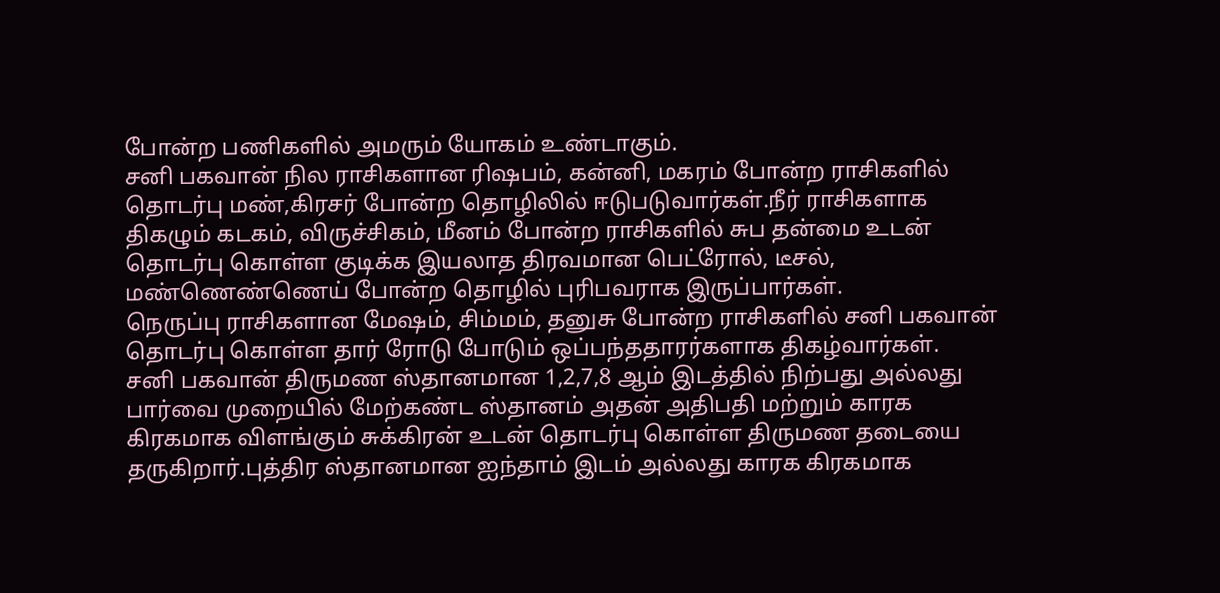போன்ற பணிகளில் அமரும் யோகம் உண்டாகும்.
சனி பகவான் நில ராசிகளான ரிஷபம், கன்னி, மகரம் போன்ற ராசிகளில் தொடர்பு மண்,கிரசர் போன்ற தொழிலில் ஈடுபடுவார்கள்.நீர் ராசிகளாக திகழும் கடகம், விருச்சிகம், மீனம் போன்ற ராசிகளில் சுப தன்மை உடன் தொடர்பு கொள்ள குடிக்க இயலாத திரவமான பெட்ரோல், டீசல், மண்ணெண்ணெய் போன்ற தொழில் புரிபவராக இருப்பார்கள்.
நெருப்பு ராசிகளான மேஷம், சிம்மம், தனுசு போன்ற ராசிகளில் சனி பகவான் தொடர்பு கொள்ள தார் ரோடு போடும் ஒப்பந்ததாரர்களாக திகழ்வார்கள்.
சனி பகவான் திருமண ஸ்தானமான 1,2,7,8 ஆம் இடத்தில் நிற்பது அல்லது பார்வை முறையில் மேற்கண்ட ஸ்தானம் அதன் அதிபதி மற்றும் காரக கிரகமாக விளங்கும் சுக்கிரன் உடன் தொடர்பு கொள்ள திருமண தடையை தருகிறார்.புத்திர ஸ்தானமான ஐந்தாம் இடம் அல்லது காரக கிரகமாக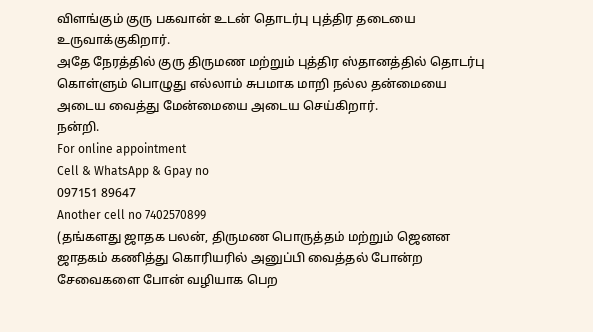விளங்கும் குரு பகவான் உடன் தொடர்பு புத்திர தடையை உருவாக்குகிறார்.
அதே நேரத்தில் குரு திருமண மற்றும் புத்திர ஸ்தானத்தில் தொடர்பு கொள்ளும் பொழுது எல்லாம் சுபமாக மாறி நல்ல தன்மையை அடைய வைத்து மேன்மையை அடைய செய்கிறார்.
நன்றி.
For online appointment
Cell & WhatsApp & Gpay no
097151 89647
Another cell no 7402570899
(தங்களது ஜாதக பலன், திருமண பொருத்தம் மற்றும் ஜெனன ஜாதகம் கணித்து கொரியரில் அனுப்பி வைத்தல் போன்ற சேவைகளை போன் வழியாக பெற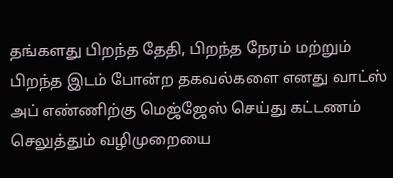தங்களது பிறந்த தேதி, பிறந்த நேரம் மற்றும் பிறந்த இடம் போன்ற தகவல்களை எனது வாட்ஸ் அப் எண்ணிற்கு மெஜ்ஜேஸ் செய்து கட்டணம் செலுத்தும் வழிமுறையை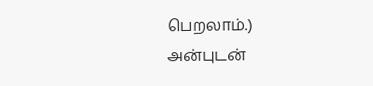பெறலாம்.)
அன்புடன்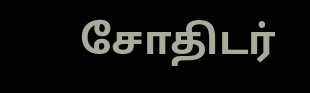சோதிடர்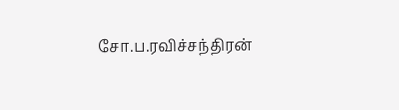சோ.ப.ரவிச்சந்திரன்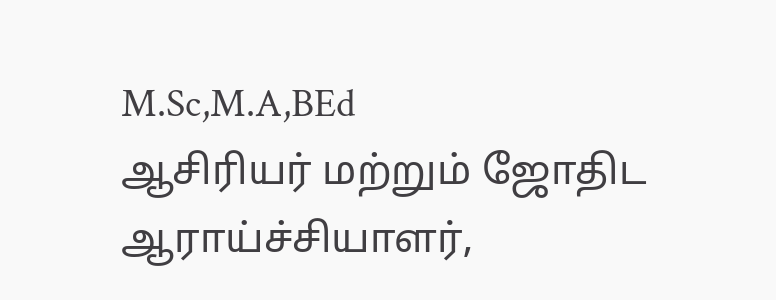M.Sc,M.A,BEd
ஆசிரியர் மற்றும் ஜோதிட ஆராய்ச்சியாளர்,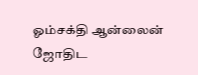ஓம்சக்தி ஆன்லைன் ஜோதிட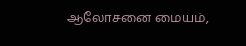ஆலோசனை மையம்,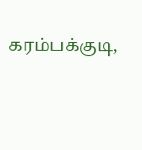கரம்பக்குடி,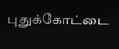புதுக்கோட்டை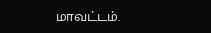மாவட்டம்.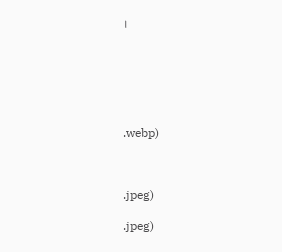।






.webp)



.jpeg)

.jpeg)